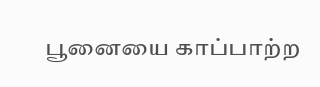பூனையை காப்பாற்ற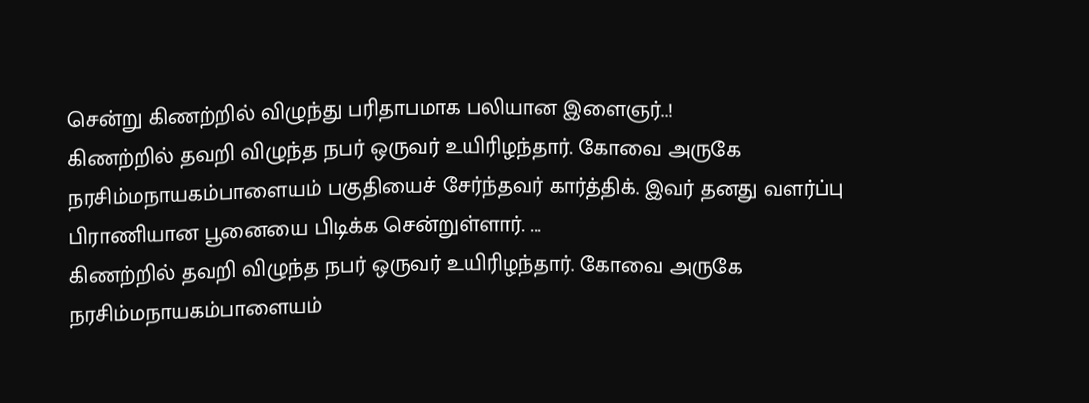சென்று கிணற்றில் விழுந்து பரிதாபமாக பலியான இளைஞர்..!
கிணற்றில் தவறி விழுந்த நபர் ஒருவர் உயிரிழந்தார். கோவை அருகே நரசிம்மநாயகம்பாளையம் பகுதியைச் சேர்ந்தவர் கார்த்திக். இவர் தனது வளர்ப்பு பிராணியான பூனையை பிடிக்க சென்றுள்ளார். ...
கிணற்றில் தவறி விழுந்த நபர் ஒருவர் உயிரிழந்தார். கோவை அருகே நரசிம்மநாயகம்பாளையம்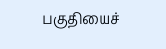பகுதியைச்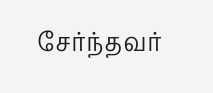சேர்ந்தவர்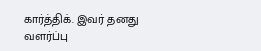கார்த்திக். இவர் தனது வளர்ப்பு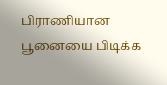பிராணியான பூனையை பிடிக்க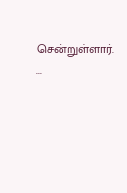சென்றுள்ளார். ...